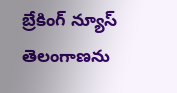బ్రేకింగ్ న్యూస్
తెలంగాణను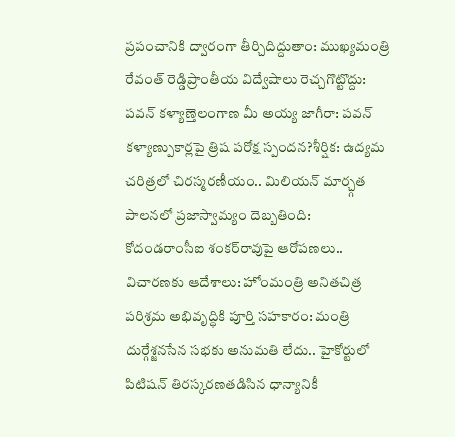ప్రపంచానికి ద్వారంగా తీర్చిదిద్దుతాం: ముఖ్యమంత్రి రేవంత్ రెడ్డిప్రాంతీయ విద్వేషాలు రెచ్చగొట్టొద్దు: పవన్ కళ్యాణ్తెలంగాణ మీ అయ్య జాగీరా: పవన్ కళ్యాణ్పుకార్లపై త్రిష పరోక్ష స్పందన?శీర్షిక: ఉద్యమ చరిత్రలో చిరస్మరణీయం.. మిలియన్ మార్చ్గత పాలనలో ప్రజాస్వామ్యం దెబ్బతింది: కోదండరాంసీఐ శంకర్‌రావుపై ఆరోపణలు.. విచారణకు ఆదేశాలు: హోంమంత్రి అనితచిత్ర పరిశ్రమ అభివృద్ధికి పూర్తి సహకారం: మంత్రి దుర్గేశ్జనసేన సభకు అనుమతి లేదు.. హైకోర్టులో పిటిషన్ తిరస్కరణతడిసిన ధాన్యానికీ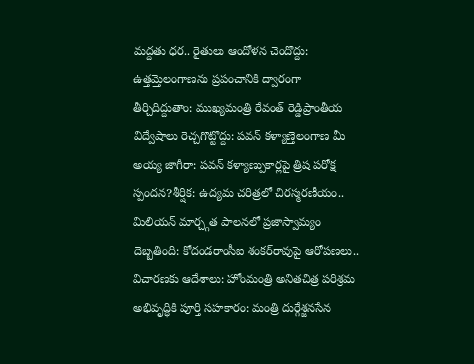మద్దతు ధర.. రైతులు ఆందోళన చెందొద్దు: ఉత్తమ్తెలంగాణను ప్రపంచానికి ద్వారంగా తీర్చిదిద్దుతాం: ముఖ్యమంత్రి రేవంత్ రెడ్డిప్రాంతీయ విద్వేషాలు రెచ్చగొట్టొద్దు: పవన్ కళ్యాణ్తెలంగాణ మీ అయ్య జాగీరా: పవన్ కళ్యాణ్పుకార్లపై త్రిష పరోక్ష స్పందన?శీర్షిక: ఉద్యమ చరిత్రలో చిరస్మరణీయం.. మిలియన్ మార్చ్గత పాలనలో ప్రజాస్వామ్యం దెబ్బతింది: కోదండరాంసీఐ శంకర్‌రావుపై ఆరోపణలు.. విచారణకు ఆదేశాలు: హోంమంత్రి అనితచిత్ర పరిశ్రమ అభివృద్ధికి పూర్తి సహకారం: మంత్రి దుర్గేశ్జనసేన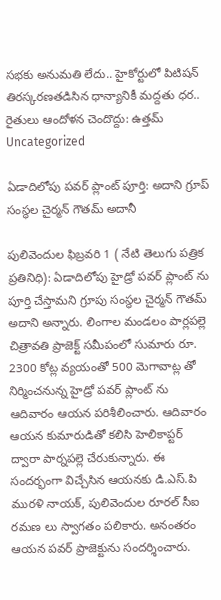సభకు అనుమతి లేదు.. హైకోర్టులో పిటిషన్ తిరస్కరణతడిసిన ధాన్యానికీ మద్దతు ధర.. రైతులు ఆందోళన చెందొద్దు: ఉత్తమ్
Uncategorized

ఏడాదిలోపు పవర్ ప్లాంట్ పూర్తి: అదాని గ్రూప్ సంస్థల చైర్మన్ గౌతమ్ అదానీ

పులివెందుల ఫిబ్రవరి 1 ( నేటి తెలుగు పత్రిక ప్రతినిధి): ఏడాదిలోపు హైడ్రో పవర్ ప్లాంట్ ను పూర్తి చేస్తామని గ్రూపు సంస్థల చైర్మన్ గౌతమ్ అదాని అన్నారు. లింగాల మండలం పార్లపల్లె చిత్రావతి ప్రాజెక్ట్ సమీపంలో సుమారు రూ. 2300 కోట్ల వ్యయంతో 500 మెగావాట్ల తో నిర్మించనున్న హైడ్రో పవర్ ప్లాంట్ ను ఆదివారం ఆయన పరిశీలించారు. ఆదివారం ఆయన కుమారుడితో కలిసి హెలికాప్టర్ ద్వారా పార్నపల్లె చేరుకున్నారు. ఈ సందర్భంగా విచ్చేసిన ఆయనకు డి.ఎస్.పి మురళి నాయక్, పులివెందుల రూరల్ సీఐ రమణ లు స్వాగతం పలికారు. అనంతరం ఆయన పవర్ ప్రాజెక్టును సందర్శించారు.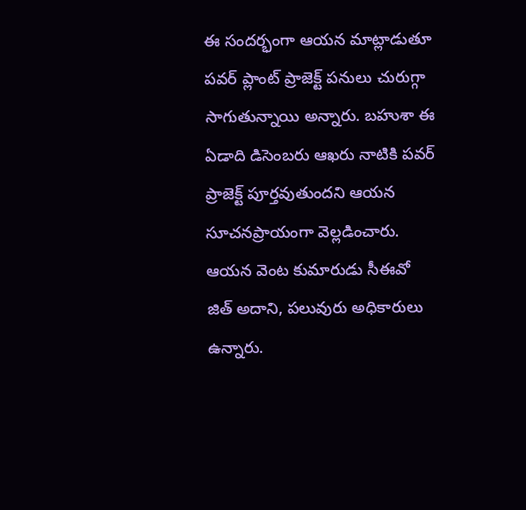ఈ సందర్భంగా ఆయన మాట్లాడుతూ పవర్ ప్లాంట్ ప్రాజెక్ట్ పనులు చురుగ్గా సాగుతున్నాయి అన్నారు. బహుశా ఈ ఏడాది డిసెంబరు ఆఖరు నాటికి పవర్ ప్రాజెక్ట్ పూర్తవుతుందని ఆయన సూచనప్రాయంగా వెల్లడించారు. ఆయన వెంట కుమారుడు సీఈవో జిత్ అదాని, పలువురు అధికారులు ఉన్నారు.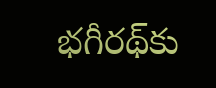భగీరథ్‌కు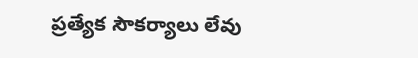ప్రత్యేక సౌకర్యాలు లేవు